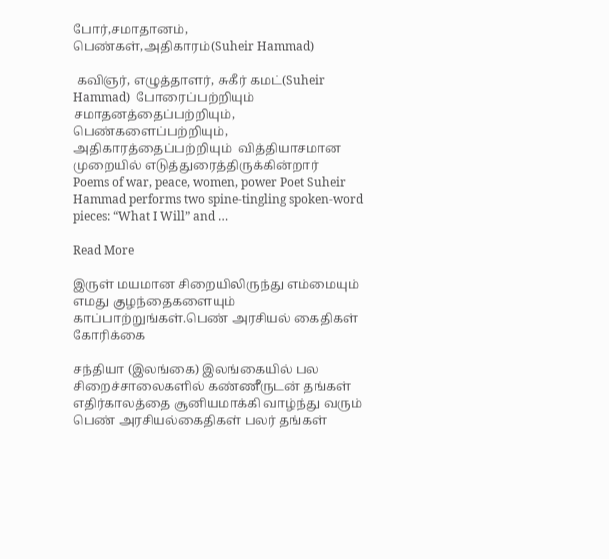போர்,சமாதானம், பெண்கள்,அதிகாரம்(Suheir Hammad)

 கவிஞர், எழுத்தாளர், சுகீர் கமட்(Suheir Hammad)  போரைப்பற்றியும் சமாதனத்தைப்பற்றியும், பெண்களைப்பற்றியும், அதிகாரத்தைப்பற்றியும்  வித்தியாசமான முறையில் எடுத்துரைத்திருக்கின்றார்     Poems of war, peace, women, power Poet Suheir Hammad performs two spine-tingling spoken-word pieces: “What I Will” and …

Read More

இருள் மயமான சிறையிலிருந்து எம்மையும் எமது குழந்தைகளையும் காப்பாற்றுங்கள்.பெண் அரசியல் கைதிகள் கோரிக்கை

சந்தியா (இலங்கை) இலங்கையில் பல சிறைச்சாலைகளில் கண்ணீருடன் தங்கள் எதிர்காலத்தை சூனியமாக்கி வாழ்ந்து வரும் பெண் அரசியல்கைதிகள் பலர் தங்கள்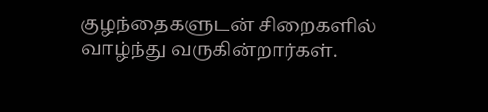குழந்தைகளுடன் சிறைகளில் வாழ்ந்து வருகின்றார்கள்.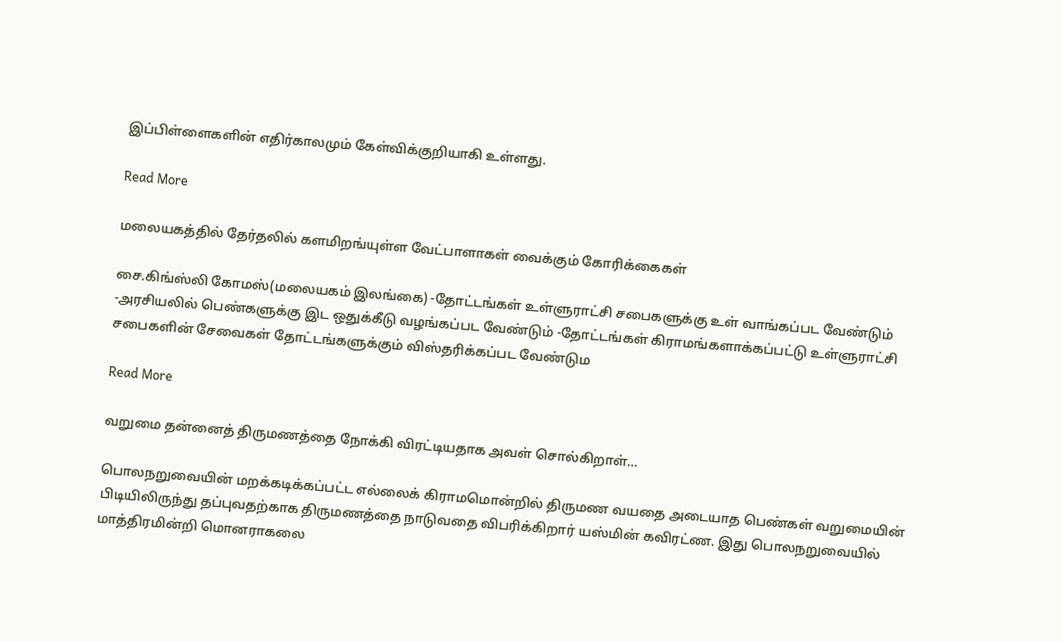இப்பிள்ளைகளின் எதிர்காலமும் கேள்விக்குறியாகி உள்ளது.

Read More

மலையகத்தில் தேர்தலில் களமிறங்யுள்ள வேட்பாளாகள் வைக்கும் கோரிக்கைகள்

சை.கிங்ஸ்லி கோமஸ்(மலையகம் இலங்கை) -தோட்டங்கள் உள்ளுராட்சி சபைகளுக்கு உள் வாங்கப்பட வேண்டும் -அரசியலில் பெண்களுக்கு இட ஒதுக்கீடு வழங்கப்பட வேண்டும் -தோட்டங்கள் கிராமங்களாக்கப்பட்டு உள்ளுராட்சி சபைகளின் சேவைகள் தோட்டங்களுக்கும் விஸ்தரிக்கப்பட வேண்டும

Read More

வறுமை தன்னைத் திருமணத்தை நோக்கி விரட்டியதாக அவள் சொல்கிறாள்…

பொலநறுவையின் மறக்கடிக்கப்பட்ட எல்லைக் கிராமமொன்றில் திருமண வயதை அடையாத பெண்கள் வறுமையின் பிடியிலிருந்து தப்புவதற்காக திருமணத்தை நாடுவதை விபரிக்கிறார் யஸ்மின் கவிரட்ண. இது பொலநறுவையில் மாத்திரமின்றி மொனராகலை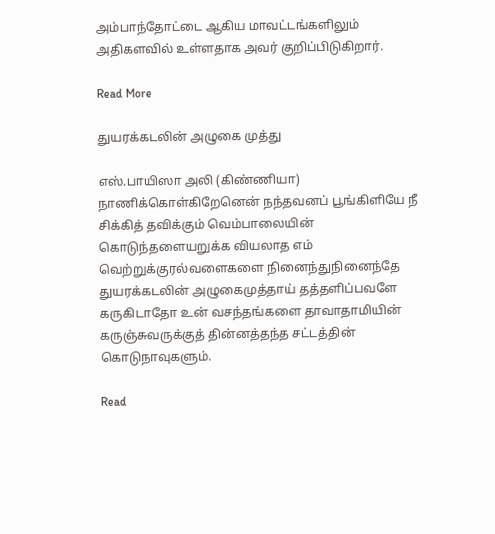அம்பாந்தோட்டை ஆகிய மாவட்டங்களிலும் அதிகளவில் உள்ளதாக அவர் குறிப்பிடுகிறார்.

Read More

துயரக்கடலின் அழுகை முத்து

எஸ்.பாயிஸா அலி (கிண்ணியா) நாணிக்கொள்கிறேனென் நந்தவனப் பூங்கிளியே நீ சிக்கித் தவிக்கும் வெம்பாலையின் கொடுந்தளையறுக்க வியலாத எம் வெற்றுக்குரல்வளைகளை நினைந்துநினைந்தே துயரக்கடலின் அழுகைமுத்தாய் தத்தளிப்பவளே கருகிடாதோ உன் வசந்தங்களை தாவாதாமியின் கருஞ்சுவருக்குத் தின்னத்தந்த சட்டத்தின் கொடுநாவுகளும்.

Read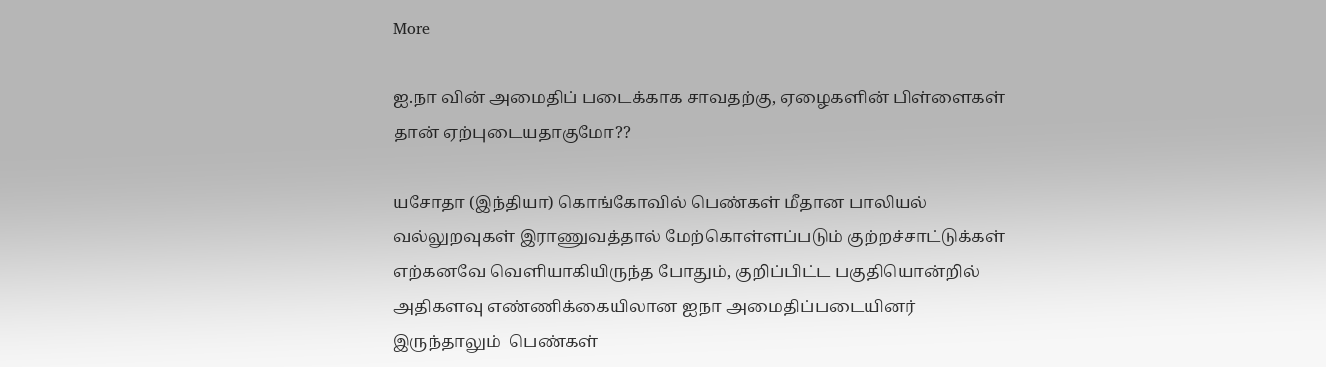More

ஐ.நா வின் அமைதிப் படைக்காக சாவதற்கு, ஏழைகளின் பிள்ளைகள் தான் ஏற்புடையதாகுமோ??

யசோதா (இந்தியா) கொங்கோவில் பெண்கள் மீதான பாலியல் வல்லுறவுகள் இராணுவத்தால் மேற்கொள்ளப்படும் குற்றச்சாட்டுக்கள் எற்கனவே வெளியாகியிருந்த போதும், குறிப்பிட்ட பகுதியொன்றில் அதிகளவு எண்ணிக்கையிலான ஐநா அமைதிப்படையினர் இருந்தாலும்  பெண்கள்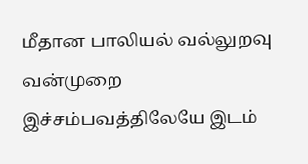மீதான பாலியல் வல்லுறவு வன்முறை இச்சம்பவத்திலேயே இடம்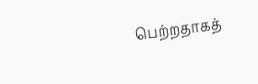பெற்றதாகத்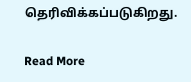தெரிவிக்கப்படுகிறது.

Read More